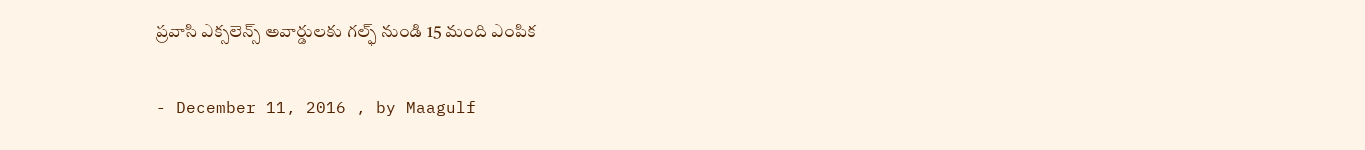ప్రవాసి ఎక్సలెన్స్ అవార్డులకు గల్ఫ్ నుండి 15 మంది ఎంపిక

- December 11, 2016 , by Maagulf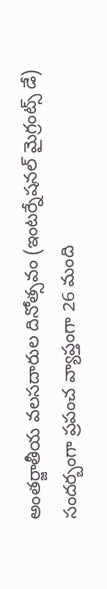అంతర్జాతీయ వలసదారుల దినోత్సవం (ఇంటర్నేషనల్ మైగ్రంట్స్ డే) సందర్బంగా ప్రపంచ వ్యాప్తంగా 26 మంది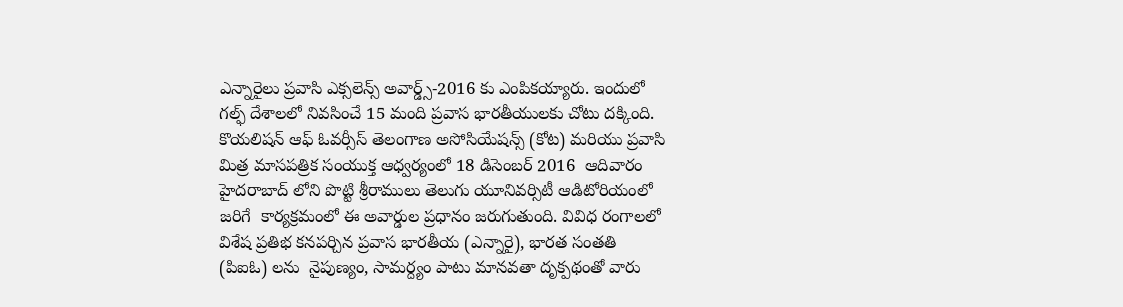ఎన్నారైలు ప్రవాసి ఎక్సలెన్స్ అవార్డ్స్-2016 కు ఎంపికయ్యారు. ఇందులో గల్ఫ్ దేశాలలో నివసించే 15 మంది ప్రవాస భారతీయులకు చోటు దక్కింది. కొయలిషన్ ఆఫ్ ఓవర్సీస్ తెలంగాణ అసోసియేషన్స్ (కోట) మరియు ప్రవాసి మిత్ర మాసపత్రిక సంయుక్త ఆధ్వర్యంలో 18 డిసెంబర్ 2016  ఆదివారం  హైదరాబాద్ లోని పొట్టి శ్రీరాములు తెలుగు యూనివర్సిటీ ఆడిటోరియంలో జరిగే  కార్యక్రమంలో ఈ అవార్డుల ప్రధానం జరుగుతుంది. వివిధ రంగాలలో విశేష ప్రతిభ కనపర్చిన ప్రవాస భారతీయ (ఎన్నారై), భారత సంతతి (పిఐఓ) లను  నైపుణ్యం, సామర్ద్యం పాటు మానవతా దృక్పథంతో వారు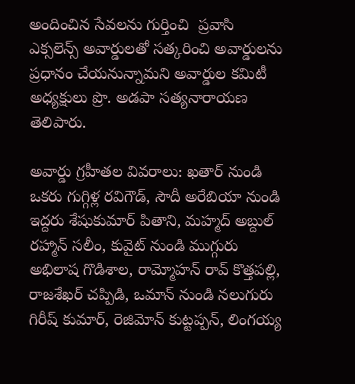అందించిన సేవలను గుర్తించి  ప్రవాసి ఎక్సలెన్స్ అవార్డులతో సత్కరించి అవార్డులను ప్రధానం చేయనున్నామని అవార్డుల కమిటీ అధ్యక్షులు ప్రొ. అడపా సత్యనారాయణ తెలిపారు.

అవార్డు గ్రహీతల వివరాలు: ఖతార్ నుండి ఒకరు గుగ్గిళ్ల రవిగౌడ్, సౌదీ అరేబియా నుండి ఇద్దరు శేషుకుమార్ పితాని, మహ్మద్ అబ్దుల్ రహ్మాన్ సలీం, కువైట్ నుండి ముగ్గురు అభిలాష గొడిశాల, రామ్మోహన్ రావ్ కొత్తపల్లి, రాజశేఖర్ చప్పిడి, ఒమాన్ నుండి నలుగురు గిరీష్ కుమార్, రెజిమోన్ కుట్టప్పన్, లింగయ్య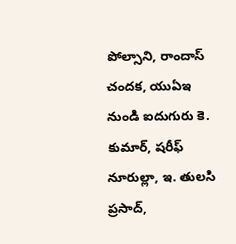పోల్సాని, రాందాస్ చందక, యుఏఇ  నుండి ఐదుగురు కె. కుమార్, షరీఫ్ నూరుల్లా, ఇ. తులసి ప్రసాద్,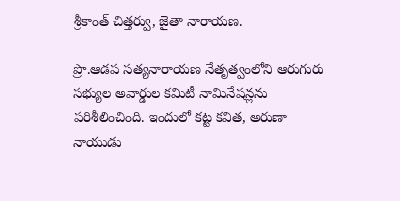శ్రీకాంత్ చిత్తర్వు, జైతా నారాయణ.

ప్రొ.ఆడప సత్యనారాయణ నేతృత్వంలోని ఆరుగురు సభ్యుల అవార్డుల కమిటీ నామినేషన్లను పరిశీలించింది. ఇందులో కట్ట కవిత, అరుణా నాయుడు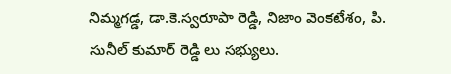నిమ్మగడ్డ, డా.కె.స్వరూపా రెడ్డి, నిజాం వెంకటేశం, పి. సునీల్ కుమార్ రెడ్డి లు సభ్యులు.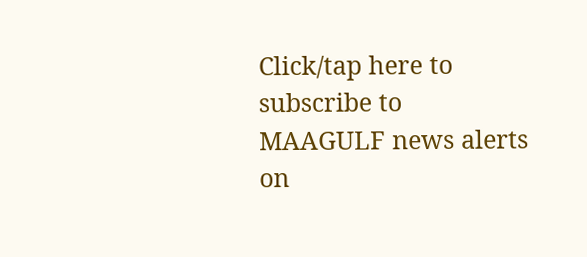Click/tap here to subscribe to MAAGULF news alerts on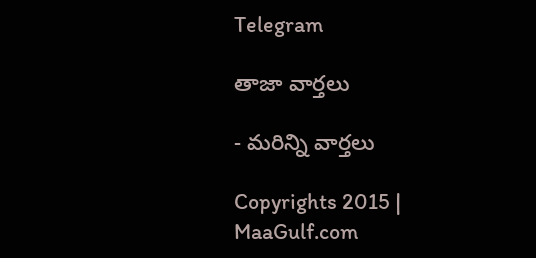Telegram

తాజా వార్తలు

- మరిన్ని వార్తలు

Copyrights 2015 | MaaGulf.com